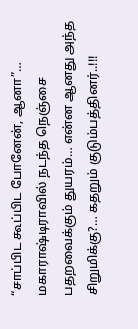“சாப்பிட கூப்பிட போனேன், ஆனா”… மகாராஷ்டிராவில் நடந்த நெஞ்சை பதறவைக்கும் துயரம்… என்ன ஆனது அந்த சிறுமிக்கு?… கதறும் குடும்பத்தினர்..!!!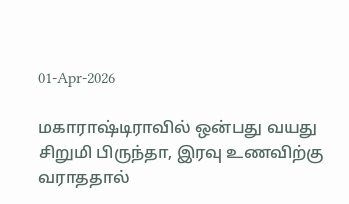01-Apr-2026

மகாராஷ்டிராவில் ஒன்பது வயது சிறுமி பிருந்தா, இரவு உணவிற்கு வராததால்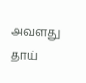அவளது தாய்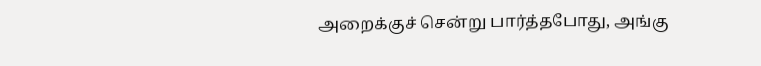அறைக்குச் சென்று பார்த்தபோது, அங்கு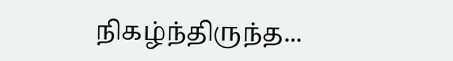நிகழ்ந்திருந்த...